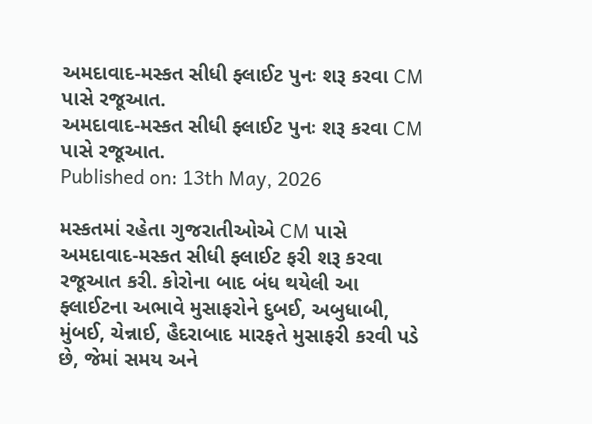અમદાવાદ-મસ્કત સીધી ફ્લાઈટ પુનઃ શરૂ કરવા CM પાસે રજૂઆત.
અમદાવાદ-મસ્કત સીધી ફ્લાઈટ પુનઃ શરૂ કરવા CM પાસે રજૂઆત.
Published on: 13th May, 2026

મસ્કતમાં રહેતા ગુજરાતીઓએ CM પાસે અમદાવાદ-મસ્કત સીધી ફ્લાઈટ ફરી શરૂ કરવા રજૂઆત કરી. કોરોના બાદ બંધ થયેલી આ ફ્લાઈટના અભાવે મુસાફરોને દુબઈ, અબુધાબી, મુંબઈ, ચેન્નાઈ, હૈદરાબાદ મારફતે મુસાફરી કરવી પડે છે, જેમાં સમય અને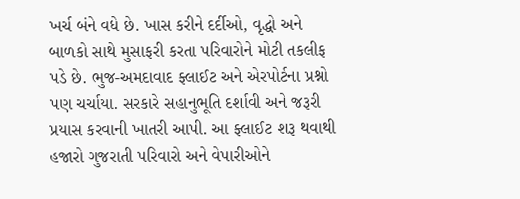ખર્ચ બંને વધે છે. ખાસ કરીને દર્દીઓ, વૃદ્ધો અને બાળકો સાથે મુસાફરી કરતા પરિવારોને મોટી તકલીફ પડે છે. ભુજ-અમદાવાદ ફ્લાઈટ અને એરપોર્ટના પ્રશ્નો પણ ચર્ચાયા. સરકારે સહાનુભૂતિ દર્શાવી અને જરૂરી પ્રયાસ કરવાની ખાતરી આપી. આ ફ્લાઈટ શરૂ થવાથી હજારો ગુજરાતી પરિવારો અને વેપારીઓને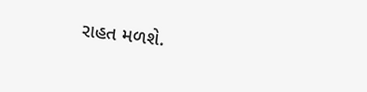રાહત મળશે.